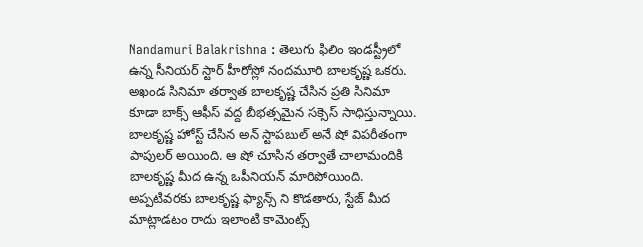Nandamuri Balakrishna : తెలుగు ఫిలిం ఇండస్ట్రీలో ఉన్న సీనియర్ స్టార్ హీరోస్లో నందమూరి బాలకృష్ణ ఒకరు. అఖండ సినిమా తర్వాత బాలకృష్ణ చేసిన ప్రతి సినిమా కూడా బాక్స్ ఆఫీస్ వద్ద బీభత్సమైన సక్సెస్ సాధిస్తున్నాయి. బాలకృష్ణ హోస్ట్ చేసిన అన్ స్టాపబుల్ అనే షో విపరీతంగా పాపులర్ అయింది. ఆ షో చూసిన తర్వాతే చాలామందికి బాలకృష్ణ మీద ఉన్న ఒపీనియన్ మారిపోయింది.
అప్పటివరకు బాలకృష్ణ ఫ్యాన్స్ ని కొడతారు, స్టేజ్ మీద మాట్లాడటం రాదు ఇలాంటి కామెంట్స్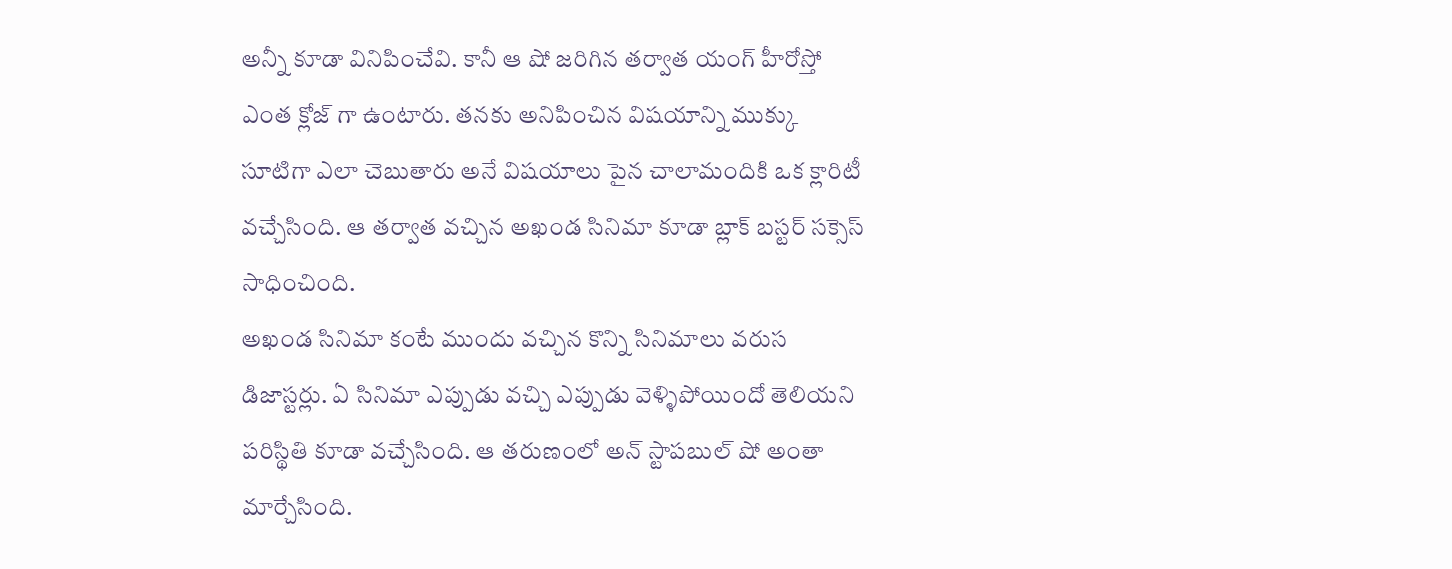అన్నీ కూడా వినిపించేవి. కానీ ఆ షో జరిగిన తర్వాత యంగ్ హీరోస్తో ఎంత క్లోజ్ గా ఉంటారు. తనకు అనిపించిన విషయాన్ని ముక్కు సూటిగా ఎలా చెబుతారు అనే విషయాలు పైన చాలామందికి ఒక క్లారిటీ వచ్చేసింది. ఆ తర్వాత వచ్చిన అఖండ సినిమా కూడా బ్లాక్ బస్టర్ సక్సెస్ సాధించింది.
అఖండ సినిమా కంటే ముందు వచ్చిన కొన్ని సినిమాలు వరుస డిజాస్టర్లు. ఏ సినిమా ఎప్పుడు వచ్చి ఎప్పుడు వెళ్ళిపోయిందో తెలియని పరిస్థితి కూడా వచ్చేసింది. ఆ తరుణంలో అన్ స్టాపబుల్ షో అంతా మార్చేసింది.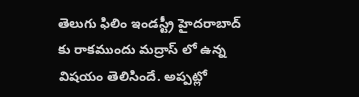తెలుగు ఫిలిం ఇండస్ట్రీ హైదరాబాద్ కు రాకముందు మద్రాస్ లో ఉన్న విషయం తెలిసిందే. అప్పట్లో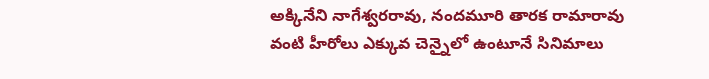అక్కినేని నాగేశ్వరరావు, నందమూరి తారక రామారావు వంటి హీరోలు ఎక్కువ చెన్నైలో ఉంటూనే సినిమాలు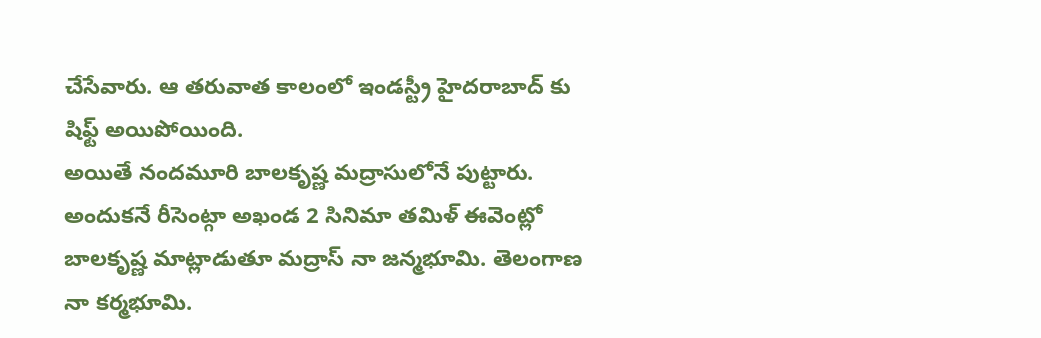చేసేవారు. ఆ తరువాత కాలంలో ఇండస్ట్రీ హైదరాబాద్ కు షిఫ్ట్ అయిపోయింది.
అయితే నందమూరి బాలకృష్ణ మద్రాసులోనే పుట్టారు. అందుకనే రీసెంట్గా అఖండ 2 సినిమా తమిళ్ ఈవెంట్లో బాలకృష్ణ మాట్లాడుతూ మద్రాస్ నా జన్మభూమి. తెలంగాణ నా కర్మభూమి.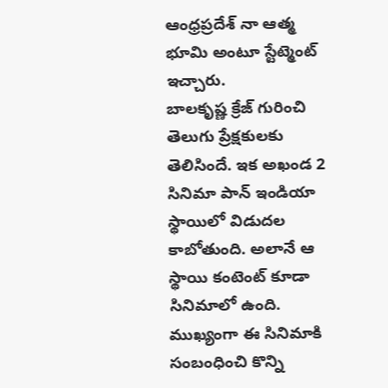ఆంధ్రప్రదేశ్ నా ఆత్మ భూమి అంటూ స్టేట్మెంట్ ఇచ్చారు.
బాలకృష్ణ క్రేజ్ గురించి తెలుగు ప్రేక్షకులకు తెలిసిందే. ఇక అఖండ 2 సినిమా పాన్ ఇండియా స్థాయిలో విడుదల కాబోతుంది. అలానే ఆ స్థాయి కంటెంట్ కూడా సినిమాలో ఉంది. ముఖ్యంగా ఈ సినిమాకి సంబంధించి కొన్ని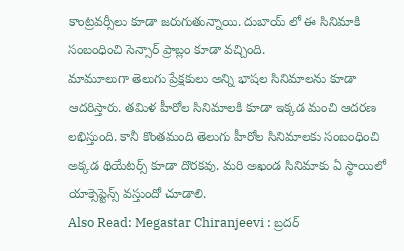కాంట్రవర్సీలు కూడా జరుగుతున్నాయి. దుబాయ్ లో ఈ సినిమాకి సంబంధించి సెన్సార్ ప్రాబ్లం కూడా వచ్చింది.
మామూలుగా తెలుగు ప్రేక్షకులు అన్ని భాషల సినిమాలను కూడా ఆదరిస్తారు. తమిళ హీరోల సినిమాలకి కూడా ఇక్కడ మంచి ఆదరణ లభిస్తుంది. కానీ కొంతమంది తెలుగు హీరోల సినిమాలకు సంబంధించి అక్కడ థియేటర్స్ కూడా దొరకవు. మరి అఖండ సినిమాకు ఏ స్థాయిలో యాక్సెప్టెన్స్ వస్తుందో చూడాలి.
Also Read: Megastar Chiranjeevi : బ్రదర్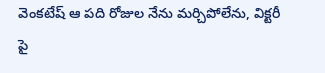వెంకటేష్ ఆ పది రోజుల నేను మర్చిపోలేను, విక్టరీ పై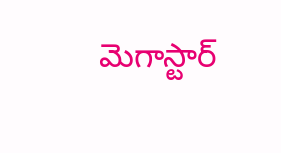మెగాస్టార్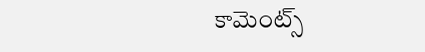కామెంట్స్